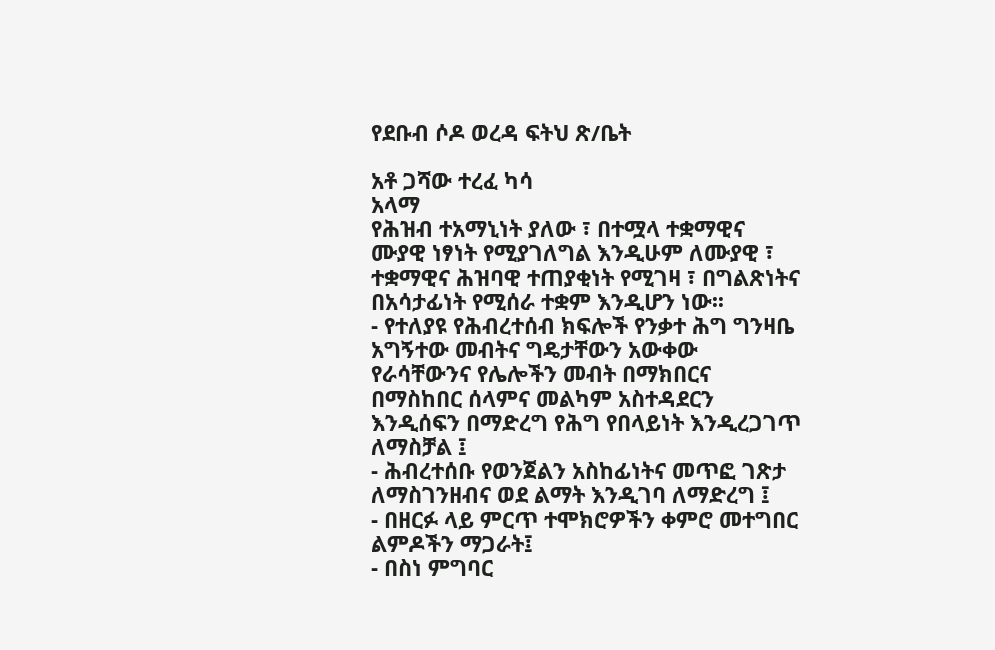የደቡብ ሶዶ ወረዳ ፍትህ ጽ/ቤት

አቶ ጋሻው ተረፈ ካሳ
አላማ
የሕዝብ ተአማኒነት ያለው ፣ በተሟላ ተቋማዊና ሙያዊ ነፃነት የሚያገለግል እንዲሁም ለሙያዊ ፣ ተቋማዊና ሕዝባዊ ተጠያቂነት የሚገዛ ፣ በግልጽነትና በአሳታፊነት የሚሰራ ተቋም እንዲሆን ነው፡፡
- የተለያዩ የሕብረተሰብ ክፍሎች የንቃተ ሕግ ግንዛቤ አግኝተው መብትና ግዴታቸውን አውቀው የራሳቸውንና የሌሎችን መብት በማክበርና በማስከበር ሰላምና መልካም አስተዳደርን እንዲሰፍን በማድረግ የሕግ የበላይነት እንዲረጋገጥ ለማስቻል ፤
- ሕብረተሰቡ የወንጀልን አስከፊነትና መጥፎ ገጽታ ለማስገንዘብና ወደ ልማት እንዲገባ ለማድረግ ፤
- በዘርፉ ላይ ምርጥ ተሞክሮዎችን ቀምሮ መተግበር ልምዶችን ማጋራት፤
- በስነ ምግባር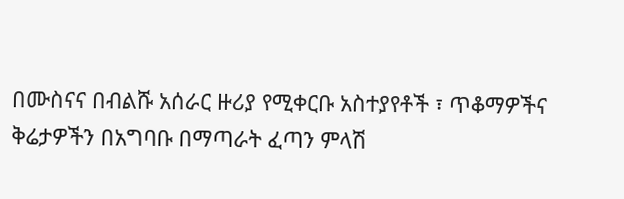በሙስናና በብልሹ አሰራር ዙሪያ የሚቀርቡ አስተያየቶች ፣ ጥቆማዎችና ቅሬታዎችን በአግባቡ በማጣራት ፈጣን ምላሽ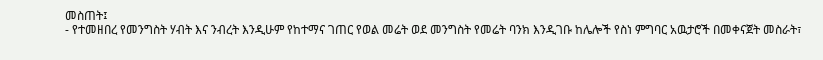መስጠት፤
- የተመዘበረ የመንግስት ሃብት እና ንብረት እንዲሁም የከተማና ገጠር የወል መሬት ወደ መንግስት የመሬት ባንክ እንዲገቡ ከሌሎች የስነ ምግባር አዉታሮች በመቀናጀት መስራት፣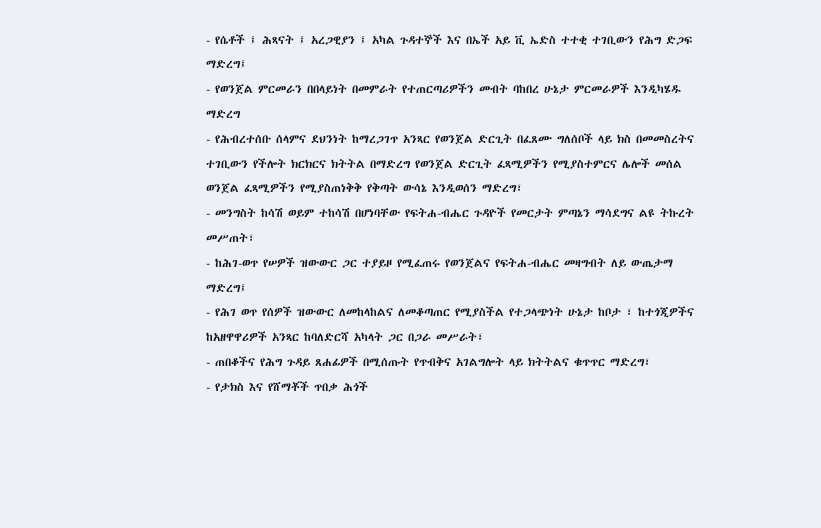- የሴቶች ፤ ሕጻናት ፤ አረጋዊያን ፤ አካል ጉዳተኞች እና በኤች አይ ቪ ኤድስ ተተቂ ተገቢውን የሕግ ድጋፍ ማድረግ፤
- የወንጀል ምርመራን በበላይነት በመምራት የተጠርጣሪዎችን መብት ባከበረ ሁኔታ ምርመራዎች እንዲካሄዱ ማድረግ
- የሕብረተሰቡ ሰላምና ደህንነት ከማረጋገጥ አንጻር የወንጀል ድርጊት በፈጸሙ ግለሰቦች ላይ ክስ በመመስረትና ተገቢውን የችሎት ክርክርና ክትትል በማድረግ የወንጀል ድርጊት ፈጻሚዎችን የሚያስተምርና ሌሎች መሰል ወንጀል ፈጻሚዎችን የሚያስጠነቅቅ የቅጣት ውሳኔ እንዲወሰን ማድረግ፣
- መንግስት ከሳሽ ወይም ተከሳሽ በሆነባቸው የፍትሐ-ብሔር ጉዳዮች የመርታት ምጣኔን ማሳደግና ልዩ ትኩረት መሥጠት፣
- ከሕገ-ወጥ የሠዎች ዝውውር ጋር ተያይዞ የሚፈጠሩ የወንጀልና የፍትሐ-ብሔር መዛግብት ለይ ውጤታማ ማድረግ፤
- የሕገ ወጥ የሰዎች ዝውውር ለመከላከልና ለመቆጣጠር የሚያስችል የተጋላጭነት ሁኔታ ከቦታ ፣ ከተጎጂዎችና ከአዘዋዋሪዎች አንጻር ከባለድርሻ አካላት ጋር በጋራ መሥራት፣
- ጠበቆችና የሕግ ጉዳይ ጸሐፊዎች በሚሰጡት የጥብቅና አገልግሎት ላይ ክትትልና ቁጥጥር ማድረግ፣
- የታክስ እና የሸማቾች ጥበቃ ሕጎች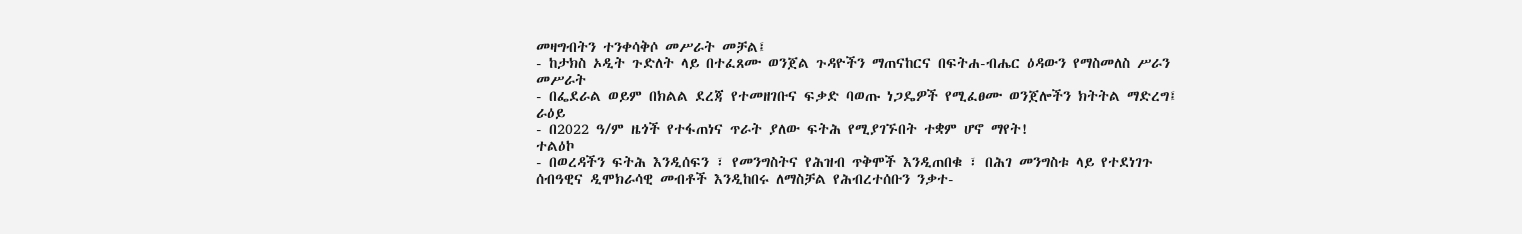መዛግብትን ተንቀሳቅሶ መሥራት መቻል፤
- ከታክስ ኦዲት ጉድለት ላይ በተፈጸሙ ወንጀል ጉዳዮችን ማጠናከርና በፍትሐ-ብሔር ዕዳውን የማስመለስ ሥራን መሥራት
- በፌደራል ወይም በክልል ደረጃ የተመዘገቡና ፍቃድ ባወጡ ነጋዴዎች የሚፈፀሙ ወንጀሎችን ክትትል ማድረግ፤
ራዕይ
- በ2022 ዓ/ም ዜጎች የተፋጠነና ጥራት ያለው ፍትሕ የሚያገኙበት ተቋም ሆኖ ማየት!
ተልዕኮ
- በወረዳችን ፍትሕ እንዲሰፍን ፣ የመንግስትና የሕዝብ ጥቅሞች እንዲጠበቁ ፣ በሕገ መንግስቱ ላይ የተደነገጉ ሰብዓዊና ዲሞክራሳዊ መብቶች እንዲከበሩ ለማስቻል የሕብረተሰቡን ንቃተ-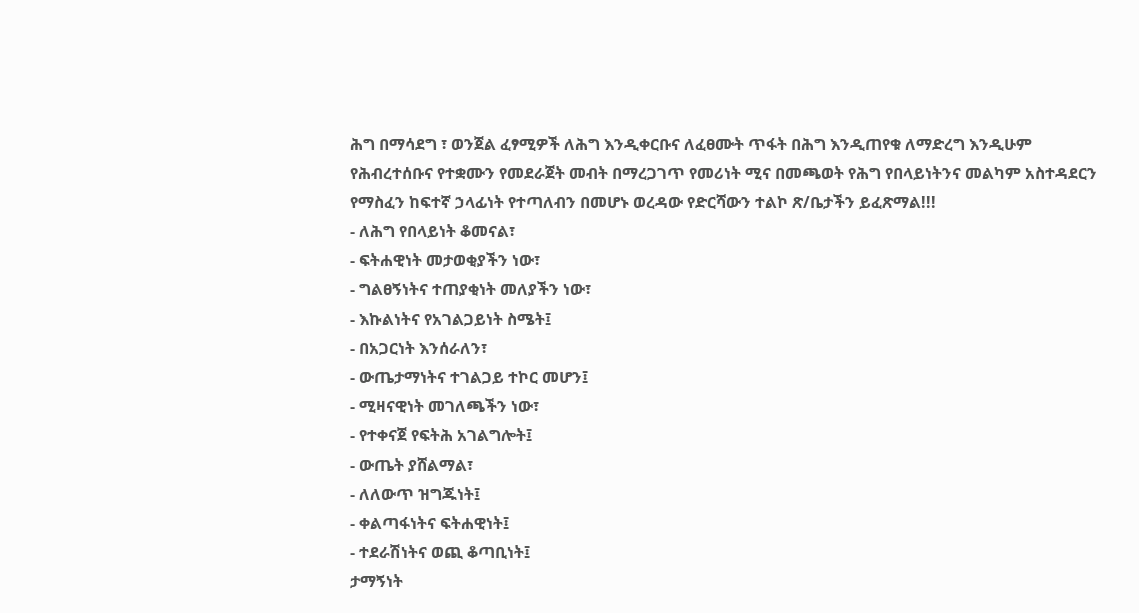ሕግ በማሳደግ ፣ ወንጀል ፈፃሚዎች ለሕግ እንዲቀርቡና ለፈፀሙት ጥፋት በሕግ እንዲጠየቁ ለማድረግ እንዲሁም የሕብረተሰቡና የተቋሙን የመደራጀት መብት በማረጋገጥ የመሪነት ሚና በመጫወት የሕግ የበላይነትንና መልካም አስተዳደርን የማስፈን ከፍተኛ ኃላፊነት የተጣለብን በመሆኑ ወረዳው የድርሻውን ተልኮ ጽ/ቤታችን ይፈጽማል!!!
- ለሕግ የበላይነት ቆመናል፣
- ፍትሐዊነት መታወቂያችን ነው፣
- ግልፀኝነትና ተጠያቂነት መለያችን ነው፣
- እኩልነትና የአገልጋይነት ስሜት፤
- በአጋርነት እንሰራለን፣
- ውጤታማነትና ተገልጋይ ተኮር መሆን፤
- ሚዛናዊነት መገለጫችን ነው፣
- የተቀናጀ የፍትሕ አገልግሎት፤
- ውጤት ያሸልማል፣
- ለለውጥ ዝግጁነት፤
- ቀልጣፋነትና ፍትሐዊነት፤
- ተደራሽነትና ወጪ ቆጣቢነት፤
ታማኝነት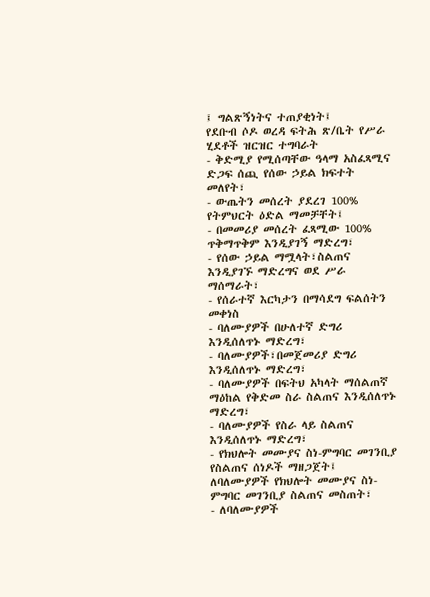፤ ግልጽኝነትና ተጠያቂነት፤
የደቡብ ሶዶ ወረዳ ፍትሕ ጽ/ቤት የሥራ ሂደቶች ዝርዝር ተግባራት
- ቅድሚያ የሚሰጣቸው ዓላማ አስፈጻሚና ድጋፍ ሰጪ የሰው ኃይል ክፍተት መለየት፣
- ውጤትን መሰረት ያደረገ 100% የትምህርት ዕድል ማመቻቸት፤
- በመመሪያ መሰረት ፈጻሚው 100% ጥቅማጥቅም እንዲያገኝ ማድረግ፣
- የሰው ኃይል ማሟላት፣ስልጠና እንዲያገኙ ማድረግና ወደ ሥራ ማሰማራት፣
- የሰራተኛ እርካታን በማሳደግ ፍልሰትን መቀነስ
- ባለሙያዎች በሁለተኛ ድግሪ እንዲሰለጥኑ ማድረግ፣
- ባለሙያዎች፣በመጀመሪያ ድግሪ እንዲሰለጥኑ ማድረግ፣
- ባለሙያዎች በፍትህ አካላት ማሰልጠኛ ማዕከል የቅድመ ስራ ስልጠና እንዲሰለጥኑ ማድረግ፣
- ባለሙያዎች የስራ ላይ ስልጠና እንዲሰለጥኑ ማድረግ፣
- የክህሎት መሙያና ስነ-ምግባር መገንቢያ የስልጠና ሰነዶች ማዘጋጀት፤
ለባለሙያዎች የክህሎት መሙያና ስነ-ምግባር መገንቢያ ስልጠና መስጠት፣
- ለባለሙያዎች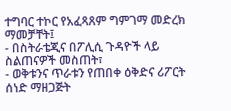ተግባር ተኮር የአፈጻጸም ግምገማ መድረክ ማመቻቸት፤
- በስትራቴጂና በፖሊሲ ጉዳዮች ላይ ስልጠናዎች መስጠት፣
- ወቅቱንና ጥራቱን የጠበቀ ዕቅድና ሪፖርት ሰነድ ማዘጋጅት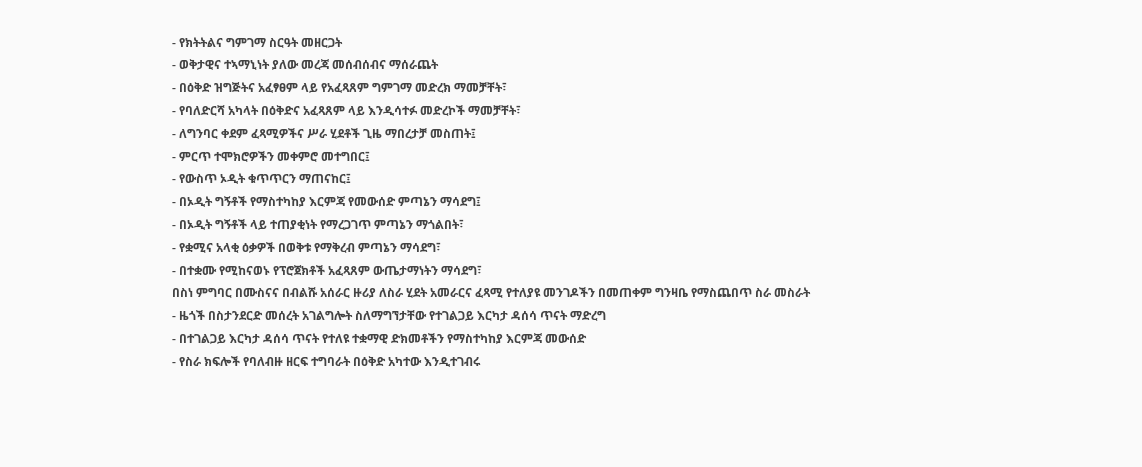- የክትትልና ግምገማ ስርዓት መዘርጋት
- ወቅታዊና ተኣማኒነት ያለው መረጃ መሰብሰብና ማሰራጨት
- በዕቅድ ዝግጅትና አፈፃፀም ላይ የአፈጻጸም ግምገማ መድረክ ማመቻቸት፣
- የባለድርሻ አካላት በዕቅድና አፈጻጸም ላይ እንዲሳተፉ መድረኮች ማመቻቸት፣
- ለግንባር ቀደም ፈጻሚዎችና ሥራ ሂደቶች ጊዜ ማበረታቻ መስጠት፤
- ምርጥ ተሞክሮዎችን መቀምሮ መተግበር፤
- የውስጥ ኦዲት ቁጥጥርን ማጠናከር፤
- በኦዲት ግኝቶች የማስተካከያ እርምጃ የመውሰድ ምጣኔን ማሳደግ፤
- በኦዲት ግኝቶች ላይ ተጠያቂነት የማረጋገጥ ምጣኔን ማጎልበት፣
- የቋሚና አላቂ ዕቃዎች በወቅቱ የማቅረብ ምጣኔን ማሳደግ፣
- በተቋሙ የሚከናወኑ የፕሮጀክቶች አፈጻጸም ውጤታማነትን ማሳደግ፣
በስነ ምግባር በሙስናና በብልሹ አሰራር ዙሪያ ለስራ ሂደት አመራርና ፈጻሚ የተለያዩ መንገዶችን በመጠቀም ግንዛቤ የማስጨበጥ ስራ መስራት
- ዜጎች በስታንደርድ መሰረት አገልግሎት ስለማግኘታቸው የተገልጋይ እርካታ ዳሰሳ ጥናት ማድረግ
- በተገልጋይ እርካታ ዳሰሳ ጥናት የተለዩ ተቋማዊ ድክመቶችን የማስተካከያ እርምጃ መውሰድ
- የስራ ክፍሎች የባለብዙ ዘርፍ ተግባራት በዕቅድ አካተው እንዲተገብሩ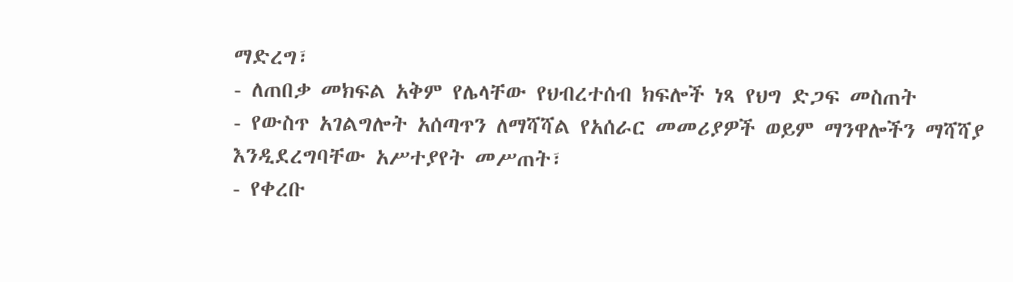ማድረግ፣
- ለጠበቃ መክፍል አቅም የሌላቸው የህብረተሰብ ክፍሎች ነጻ የህግ ድጋፍ መስጠት
- የውስጥ አገልግሎት አሰጣጥን ለማሻሻል የአሰራር መመሪያዎች ወይም ማንዋሎችን ማሻሻያ እንዲደረግባቸው አሥተያየት መሥጠት፣
- የቀረቡ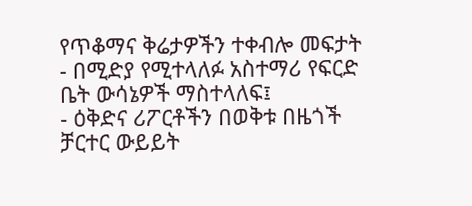የጥቆማና ቅሬታዎችን ተቀብሎ መፍታት
- በሚድያ የሚተላለፉ አስተማሪ የፍርድ ቤት ውሳኔዎች ማስተላለፍ፤
- ዕቅድና ሪፖርቶችን በወቅቱ በዜጎች ቻርተር ውይይት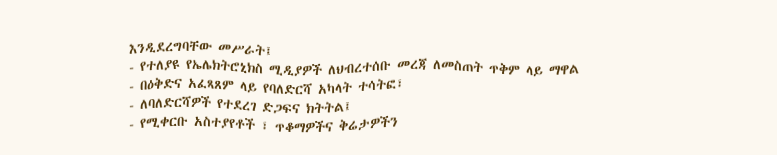እንዲደረግባቸው መሥራት፤
- የተለያዩ የኤሌክትሮኒክስ ሚዲያዎች ለህብረተሰቡ መረጃ ለመስጠት ጥቅም ላይ ማዋል
- በዕቅድና አፈጻጸም ላይ የባለድርሻ አካላት ተሳትፎ፣
- ለባለድርሻዎች የተደረገ ድጋፍና ክትትል፤
- የሚቀርቡ አስተያየቶች ፣ ጥቆማዎችና ቅሬታዎችን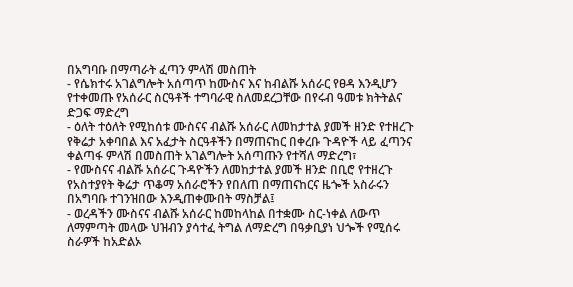በአግባቡ በማጣራት ፈጣን ምላሽ መስጠት
- የሴክተሩ አገልግሎት አሰጣጥ ከሙስና እና ከብልሹ አሰራር የፀዳ እንዲሆን የተቀመጡ የአሰራር ስርዓቶች ተግባራዊ ስለመደረጋቸው በየሩብ ዓመቱ ክትትልና ድጋፍ ማድረግ
- ዕለት ተዕለት የሚከሰቱ ሙስናና ብልሹ አሰራር ለመከታተል ያመች ዘንድ የተዘረጉ የቅሬታ አቀባበል እና አፈታት ስርዓቶችን በማጠናከር በቀረቡ ጉዳዮች ላይ ፈጣንና ቀልጣፋ ምላሽ በመስጠት አገልግሎት አሰጣጡን የተሻለ ማድረግ፣
- የሙስናና ብልሹ አሰራር ጉዳዮችን ለመከታተል ያመች ዘንድ በቢሮ የተዘረጉ የአስተያየት ቅሬታ ጥቆማ አሰራሮችን የበለጠ በማጠናከርና ዜጐች አስራሩን በአግባቡ ተገንዝበው እንዲጠቀሙበት ማስቻል፤
- ወረዳችን ሙስናና ብልሹ አሰራር ከመከላከል በተቋሙ ስር-ነቀል ለውጥ ለማምጣት መላው ህዝብን ያሳተፈ ትግል ለማድረግ በዓቃቢያነ ህጐች የሚሰሩ ስራዎች ከአድልኦ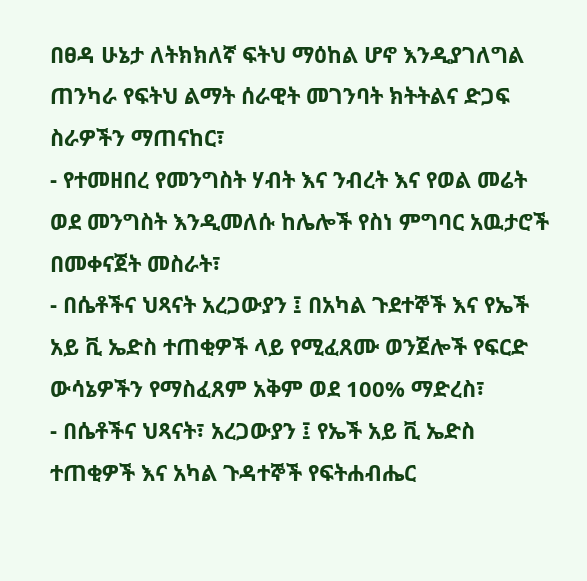በፀዳ ሁኔታ ለትክክለኛ ፍትህ ማዕከል ሆኖ እንዲያገለግል ጠንካራ የፍትህ ልማት ሰራዊት መገንባት ክትትልና ድጋፍ ስራዎችን ማጠናከር፣
- የተመዘበረ የመንግስት ሃብት እና ንብረት እና የወል መሬት ወደ መንግስት እንዲመለሱ ከሌሎች የስነ ምግባር አዉታሮች በመቀናጀት መስራት፣
- በሴቶችና ህጻናት አረጋውያን ፤ በአካል ጉደተኞች እና የኤች አይ ቪ ኤድስ ተጠቂዎች ላይ የሚፈጸሙ ወንጀሎች የፍርድ ውሳኔዎችን የማስፈጸም አቅም ወደ 100% ማድረስ፣
- በሴቶችና ህጻናት፣ አረጋውያን ፤ የኤች አይ ቪ ኤድስ ተጠቂዎች እና አካል ጉዳተኞች የፍትሐብሔር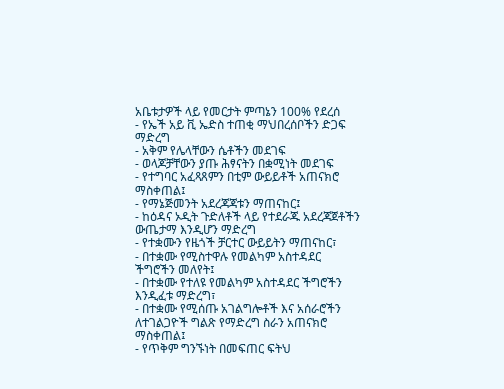አቤቱታዎች ላይ የመርታት ምጣኔን 100% የደረሰ
- የኤች አይ ቪ ኤድስ ተጠቂ ማህበረሰቦችን ድጋፍ ማድረግ
- አቅም የሌላቸውን ሴቶችን መደገፍ
- ወላጆቻቸውን ያጡ ሕፃናትን በቋሚነት መደገፍ
- የተግባር አፈጻጸምን በቲም ውይይቶች አጠናክሮ ማስቀጠል፤
- የማኔጅመንት አደረጃጃቱን ማጠናከር፤
- ከዕዳና ኦዲት ጉድለቶች ላይ የተደራጁ አደረጃጀቶችን ውጤታማ እንዲሆን ማድረግ
- የተቋሙን የዜጎች ቻርተር ውይይትን ማጠናከር፣
- በተቋሙ የሚስተዋሉ የመልካም አስተዳደር ችግሮችን መለየት፤
- በተቋሙ የተለዩ የመልካም አስተዳደር ችግሮችን እንዲፈቱ ማድረግ፣
- በተቋሙ የሚሰጡ አገልግሎቶች እና አሰራሮችን ለተገልጋዮች ግልጽ የማድረግ ስራን አጠናክሮ ማስቀጠል፤
- የጥቅም ግንኙነት በመፍጠር ፍትህ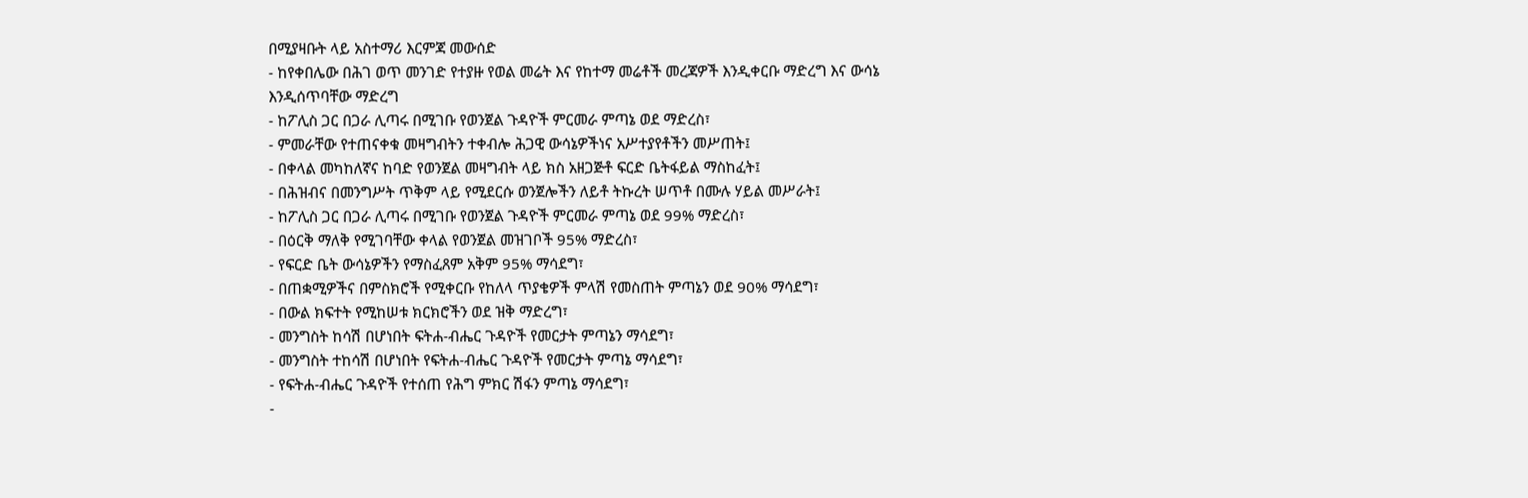በሚያዛቡት ላይ አስተማሪ እርምጃ መውሰድ
- ከየቀበሌው በሕገ ወጥ መንገድ የተያዙ የወል መሬት እና የከተማ መሬቶች መረጃዎች እንዲቀርቡ ማድረግ እና ውሳኔ እንዲሰጥባቸው ማድረግ
- ከፖሊስ ጋር በጋራ ሊጣሩ በሚገቡ የወንጀል ጉዳዮች ምርመራ ምጣኔ ወደ ማድረስ፣
- ምመራቸው የተጠናቀቁ መዛግብትን ተቀብሎ ሕጋዊ ውሳኔዎችነና አሥተያየቶችን መሥጠት፤
- በቀላል መካከለኛና ከባድ የወንጀል መዛግብት ላይ ክስ አዘጋጅቶ ፍርድ ቤትፋይል ማስከፈት፤
- በሕዝብና በመንግሥት ጥቅም ላይ የሚደርሱ ወንጀሎችን ለይቶ ትኩረት ሠጥቶ በሙሉ ሃይል መሥራት፤
- ከፖሊስ ጋር በጋራ ሊጣሩ በሚገቡ የወንጀል ጉዳዮች ምርመራ ምጣኔ ወደ 99% ማድረስ፣
- በዕርቅ ማለቅ የሚገባቸው ቀላል የወንጀል መዝገቦች 95% ማድረስ፣
- የፍርድ ቤት ውሳኔዎችን የማስፈጸም አቅም 95% ማሳደግ፣
- በጠቋሚዎችና በምስክሮች የሚቀርቡ የከለላ ጥያቄዎች ምላሽ የመስጠት ምጣኔን ወደ 90% ማሳደግ፣
- በውል ክፍተት የሚከሠቱ ክርክሮችን ወደ ዝቅ ማድረግ፣
- መንግስት ከሳሽ በሆነበት ፍትሐ-ብሔር ጉዳዮች የመርታት ምጣኔን ማሳደግ፣
- መንግስት ተከሳሽ በሆነበት የፍትሐ-ብሔር ጉዳዮች የመርታት ምጣኔ ማሳደግ፣
- የፍትሐ-ብሔር ጉዳዮች የተሰጠ የሕግ ምክር ሽፋን ምጣኔ ማሳደግ፣
-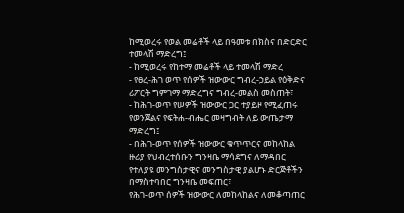ከሚወረሩ የወል መሬቶች ላይ በዓመቱ በክስና በድርድር ተመላሽ ማድረግ፤
- ከሚወረሩ የከተማ መሬቶች ላይ ተመላሽ ማድረ
- የፀረ-ሕገ ወጥ የሰዎች ዝውውር ግብረ-ኃይል የዕቅድና ሪፖርት ግምገማ ማድረግና ግብረ-መልስ መስጠት፣
- ከሕገ-ወጥ የሠዎች ዝውውር ጋር ተያይዞ የሚፈጠሩ የወንጀልና የፍትሐ-ብሔር መዛግብት ለይ ውጤታማ ማድረግ፤
- በሕገ-ወጥ የሰዎች ዝውውር ቁጥጥርና መከላከል ዙሪያ የህብረተሰቡን ግንዛቤ ማሳደግና ለማዳበር የተለያዩ መንግስታዊና መንግስታዊ ያልሆኑ ድርጅቶችን በማስተባበር ግንዛቤ መፍጠር፣
የሕገ-ወጥ ሰዎች ዝውውር ለመከላከልና ለመቆጣጠር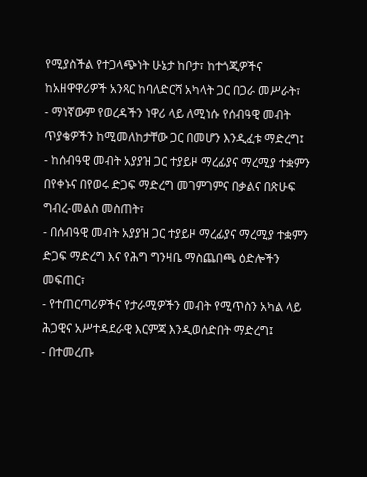የሚያስችል የተጋላጭነት ሁኔታ ከቦታ፣ ከተጎጂዎችና ከአዘዋዋሪዎች አንጻር ከባለድርሻ አካላት ጋር በጋራ መሥራት፣
- ማነኛውም የወረዳችን ነዋሪ ላይ ለሚነሱ የሰብዓዊ መብት ጥያቄዎችን ከሚመለከታቸው ጋር በመሆን እንዲፈቱ ማድረግ፤
- ከሰብዓዊ መብት አያያዝ ጋር ተያይዞ ማረፊያና ማረሚያ ተቋምን በየቀኑና በየወሩ ድጋፍ ማድረግ መገምገምና በቃልና በጽሁፍ ግብረ-መልስ መስጠት፣
- በሰብዓዊ መብት አያያዝ ጋር ተያይዞ ማረፊያና ማረሚያ ተቋምን ድጋፍ ማድረግ እና የሕግ ግንዛቤ ማስጨበጫ ዕድሎችን መፍጠር፣
- የተጠርጣሪዎችና የታራሚዎችን መብት የሚጥስን አካል ላይ ሕጋዊና አሥተዳደራዊ እርምጃ እንዲወሰድበት ማድረግ፤
- በተመረጡ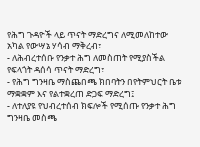የሕግ ጉዳዮች ላይ ጥናት ማድረግና ለሚመለከተው አካል የውሣኔ ሃሳብ ማቅረብ፣
- ለሕብረተሰቡ የንቃተ ሕግ ለመስጠት የሚያስችል የፍላጎት ዳሰሳ ጥናት ማድረግ፣
- የሕግ ግንዛቤ ማስጨበጫ ክበባትን በየትምህርት ቤቱ ማቋቋም እና የልተቋረጠ ድጋፍ ማድረግ፤
- ለተለያዩ የህብረተሰብ ክፍሎች የሚሰጡ የንቃተ ሕግ ግንዛቤ መስጫ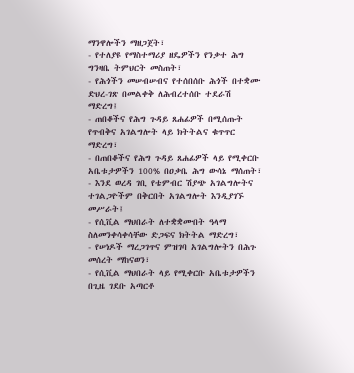ማንዋሎችን ማዘጋጀት፣
- የተለያዩ የማስተማሪያ ዘዴዎችን የንቃተ ሕግ ግንዛቤ ትምህርት መስጠት፣
- የሕጎችን መሠብሠብና የተሰበሰቡ ሕጎች በተቋሙ ድህረ-ገጽ በመልቀቅ ለሕብረተሰቡ ተደራሽ ማድረግ፤
- ጠበቆችና የሕግ ጉዳይ ጸሐፊዎች በሚሰጡት የጥብቅና አገልግሎት ላይ ክትትልና ቁጥጥር ማድረግ፣
- በጠበቆችና የሕግ ጉዳይ ጸሐፊዎች ላይ የሚቀርቡ አቤቱታዎችን 100% በዐቃቤ ሕግ ውሳኔ ማሰጠት፣
- እንደ ወረዳ ገቢ የቴምብር ሽያጭ አገልግሎትና ተገልጋዮችም በቅርበት አገልግሎት እንዲያገኙ መሥራት፤
- የሲቪል ማህበራት ለተቋቋሙበት ዓላማ ስለመንቀሳቀሳቸው ድጋፍና ክትትል ማድረግ፣
- የሠነዶች ማረጋገጥና ምዝገባ አገልግሎትን በሕጉ መሰረት ማከናወን፣
- የሲቪል ማህበራት ላይ የሚቀርቡ አቤቱታዎችን በጊዜ ገደቡ አጣርቶ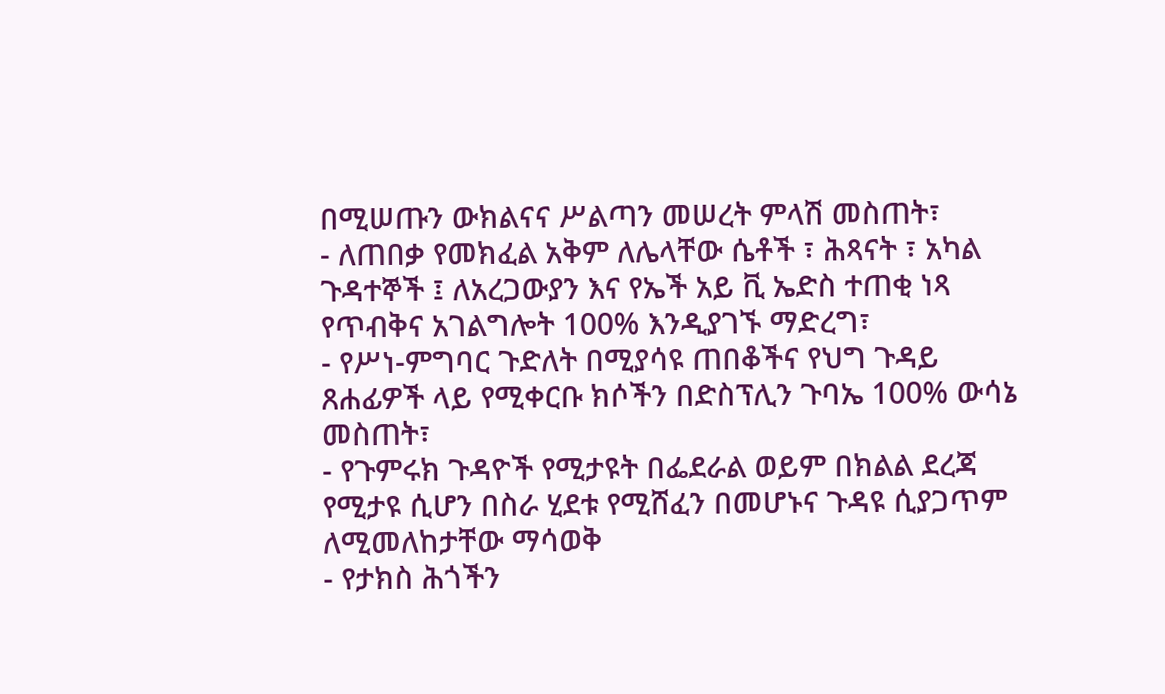በሚሠጡን ውክልናና ሥልጣን መሠረት ምላሽ መስጠት፣
- ለጠበቃ የመክፈል አቅም ለሌላቸው ሴቶች ፣ ሕጻናት ፣ አካል ጉዳተኞች ፤ ለአረጋውያን እና የኤች አይ ቪ ኤድስ ተጠቂ ነጻ የጥብቅና አገልግሎት 100% እንዲያገኙ ማድረግ፣
- የሥነ-ምግባር ጉድለት በሚያሳዩ ጠበቆችና የህግ ጉዳይ ጸሐፊዎች ላይ የሚቀርቡ ክሶችን በድስፕሊን ጉባኤ 100% ውሳኔ መስጠት፣
- የጉምሩክ ጉዳዮች የሚታዩት በፌደራል ወይም በክልል ደረጃ የሚታዩ ሲሆን በስራ ሂደቱ የሚሸፈን በመሆኑና ጉዳዩ ሲያጋጥም ለሚመለከታቸው ማሳወቅ
- የታክስ ሕጎችን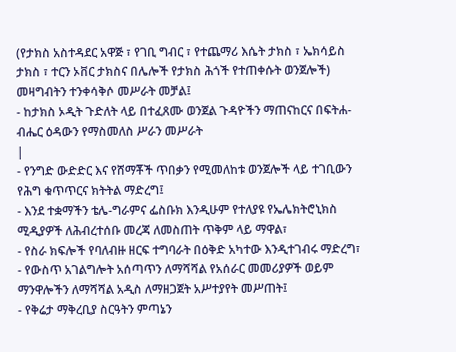(የታክስ አስተዳደር አዋጅ ፣ የገቢ ግብር ፣ የተጨማሪ እሴት ታክስ ፣ ኤክሳይስ ታክስ ፣ ተርን ኦቨር ታክስና በሌሎች የታክስ ሕጎች የተጠቀሱት ወንጀሎች) መዛግብትን ተንቀሳቅሶ መሥራት መቻል፤
- ከታክስ ኦዲት ጉድለት ላይ በተፈጸሙ ወንጀል ጉዳዮችን ማጠናከርና በፍትሐ-ብሔር ዕዳውን የማስመለስ ሥራን መሥራት
|
- የንግድ ውድድር እና የሸማቾች ጥበቃን የሚመለከቱ ወንጀሎች ላይ ተገቢውን የሕግ ቁጥጥርና ክትትል ማድረግ፤
- እንደ ተቋማችን ቴሌ-ግራምና ፌስቡክ እንዲሁም የተለያዩ የኤሌክትሮኒክስ ሚዲያዎች ለሕብረተሰቡ መረጃ ለመስጠት ጥቅም ላይ ማዋል፣
- የስራ ክፍሎች የባለብዙ ዘርፍ ተግባራት በዕቅድ አካተው እንዲተገብሩ ማድረግ፣
- የውስጥ አገልግሎት አሰጣጥን ለማሻሻል የአሰራር መመሪያዎች ወይም ማንዋሎችን ለማሻሻል አዲስ ለማዘጋጀት አሥተያየት መሥጠት፤
- የቅሬታ ማቅረቢያ ስርዓትን ምጣኔን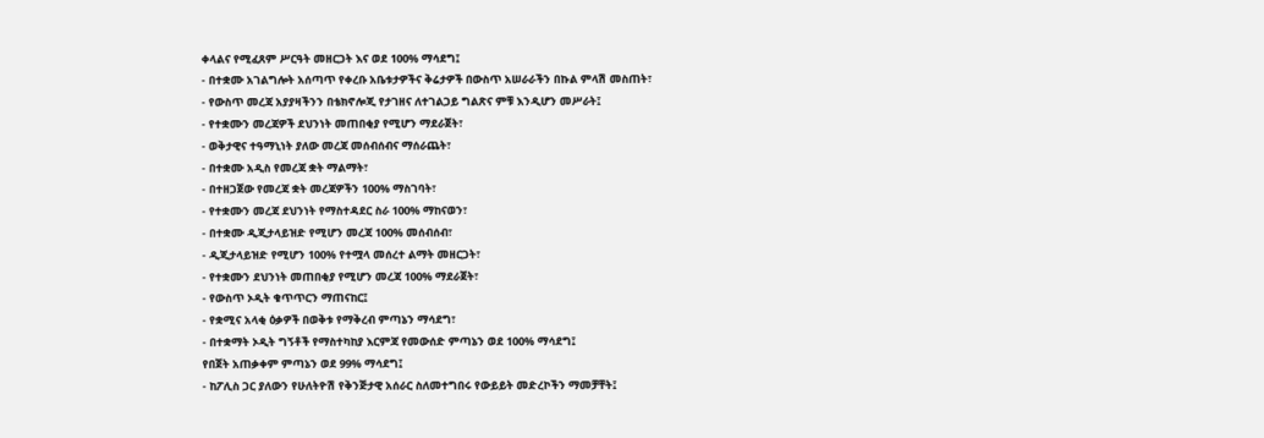ቀላልና የሚፈጸም ሥርዓት መዘርጋት እና ወደ 100% ማሳደግ፤
- በተቋሙ አገልግሎት አሰጣጥ የቀረቡ አቤቱታዎችና ቅሬታዎች በውስጥ አሠራራችን በኩል ምላሽ መስጠት፣
- የውስጥ መረጃ አያያዛችንን በቴክኖሎጂ የታገዘና ለተገልጋይ ግልጽና ምቹ እንዲሆን መሥራት፤
- የተቋሙን መረጃዎች ደህንነት መጠበቂያ የሚሆን ማደራጀት፣
- ወቅታዊና ተዓማኒነት ያለው መረጃ መሰብሰብና ማሰራጨት፣
- በተቋሙ አዲስ የመረጃ ቋት ማልማት፣
- በተዘጋጀው የመረጃ ቋት መረጃዎችን 100% ማስገባት፣
- የተቋሙን መረጃ ደህንነት የማስተዳደር ስራ 100% ማከናወን፣
- በተቋሙ ዲጂታላይዝድ የሚሆን መረጃ 100% መሰብሰብ፣
- ዲጂታላይዝድ የሚሆን 100% የተሟላ መሰረተ ልማት መዘርጋት፣
- የተቋሙን ደህንነት መጠበቂያ የሚሆን መረጃ 100% ማደራጀት፣
- የውስጥ ኦዲት ቁጥጥርን ማጠናከር፤
- የቋሚና አላቂ ዕቃዎች በወቅቱ የማቅረብ ምጣኔን ማሳደግ፣
- በተቋማት ኦዲት ግኝቶች የማስተካከያ እርምጃ የመውሰድ ምጣኔን ወደ 100% ማሳደግ፤
የበጀት አጠቃቀም ምጣኔን ወደ 99% ማሳደግ፤
- ከፖሊስ ጋር ያለውን የሁለትዮሽ የቅንጅታዊ አሰራር ስለመተግበሩ የውይይት መድረኮችን ማመቻቸት፤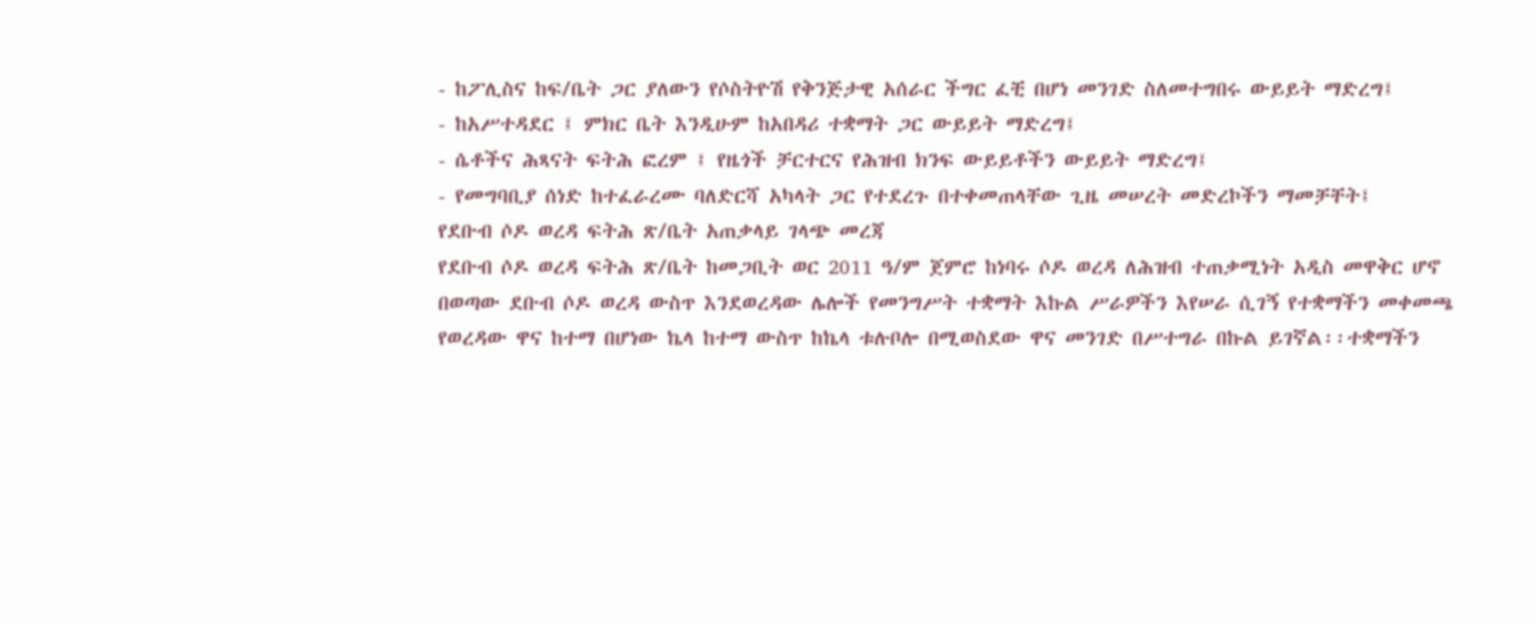- ከፖሊስና ከፍ/ቤት ጋር ያለውን የሶስትዮሽ የቅንጅታዊ አሰራር ችግር ፈቺ በሆነ መንገድ ስለመተግበሩ ውይይት ማድረግ፤
- ከአሥተዳደር ፤ ምክር ቤት እንዲሁም ከአበዳሪ ተቋማት ጋር ውይይት ማድረግ፤
- ሴቶችና ሕጻናት ፍትሕ ፎረም ፤ የዜጎች ቻርተርና የሕዝብ ክንፍ ውይይቶችን ውይይት ማድረግ፤
- የመግባቢያ ሰነድ ከተፈራረሙ ባለድርሻ አካላት ጋር የተደረጉ በተቀመጠላቸው ጊዜ መሠረት መድረኮችን ማመቻቸት፤
የደቡብ ሶዶ ወረዳ ፍትሕ ጽ/ቤት አጠቃላይ ገላጭ መረጃ
የደቡብ ሶዶ ወረዳ ፍትሕ ጽ/ቤት ከመጋቢት ወር 2011 ዓ/ም ጀምሮ ከነባሩ ሶዶ ወረዳ ለሕዝብ ተጠቃሚነት አዲስ መዋቅር ሆኖ በወጣው ደቡብ ሶዶ ወረዳ ውስጥ እንደወረዳው ሌሎች የመንግሥት ተቋማት እኩል ሥራዎችን እየሠራ ሲገኝ የተቋማችን መቀመጫ የወረዳው ዋና ከተማ በሆነው ኬላ ከተማ ውስጥ ከኬላ ቱሉቦሎ በሚወስደው ዋና መንገድ በሥተግራ በኩል ይገኛል፡፡ተቋማችን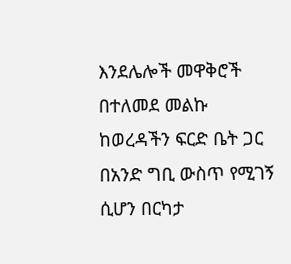እንደሌሎች መዋቅሮች በተለመደ መልኩ ከወረዳችን ፍርድ ቤት ጋር በአንድ ግቢ ውስጥ የሚገኝ ሲሆን በርካታ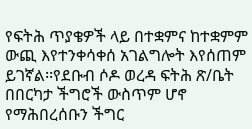የፍትሕ ጥያቄዎች ላይ በተቋምና ከተቋምም ውጪ እየተንቀሳቀሰ አገልግሎት እየሰጠም ይገኛል፡፡የደቡብ ሶዶ ወረዳ ፍትሕ ጽ/ቤት በበርካታ ችግሮች ውስጥም ሆኖ የማሕበረሰቡን ችግር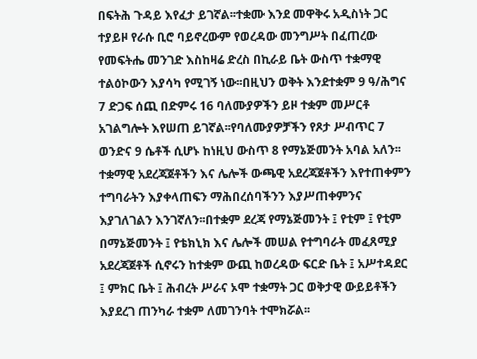በፍትሕ ጉዳይ እየፈታ ይገኛል፡፡ተቋሙ እንደ መዋቅሩ አዲስነት ጋር ተያይዞ የራሱ ቢሮ ባይኖረውም የወረዳው መንግሥት በፈጠረው የመፍትሔ መንገድ እስከዛሬ ድረስ በኪራይ ቤት ውስጥ ተቋማዊ ተልዕኮውን እያሳካ የሚገኝ ነው፡፡በዚህን ወቅት እንደተቋም 9 ዓ/ሕግና 7 ድጋፍ ሰጪ በድምሩ 16 ባለሙያዎችን ይዞ ተቋም መሥርቶ አገልግሎት እየሠጠ ይገኛል፡፡የባለሙያዎቻችን የጾታ ሥብጥር 7 ወንድና 9 ሴቶች ሲሆኑ ከነዚህ ውስጥ 8 የማኔጅመንት አባል አለን፡፡ተቋማዊ አደረጃጀቶችን እና ሌሎች ውጫዊ አደረጃጀቶችን እየተጠቀምን ተግባራትን እያቀላጠፍን ማሕበረሰባችንን እያሥጠቀምንና እያገለገልን እንገኛለን፡፡በተቋም ደረጃ የማኔጅመንት ፤ የቲም ፤ የቲም በማኔጅመንት ፤ የቴክኒክ እና ሌሎች መሠል የተግባራት መፈጸሚያ አደረጃጀቶች ሲኖሩን ከተቋም ውጪ ከወረዳው ፍርድ ቤት ፤ አሥተዳደር ፤ ምክር ቤት ፤ ሕብረት ሥራና ኦሞ ተቋማት ጋር ወቅታዊ ውይይቶችን እያደረገ ጠንካራ ተቋም ለመገንባት ተሞክሯል፡፡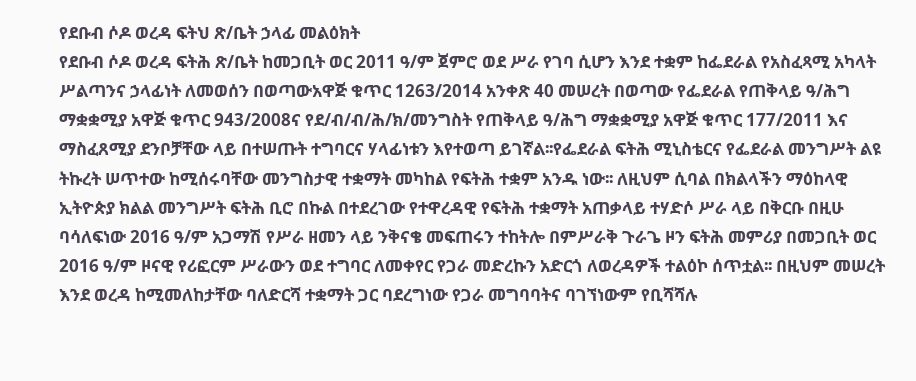የደቡብ ሶዶ ወረዳ ፍትህ ጽ/ቤት ኃላፊ መልዕክት
የደቡብ ሶዶ ወረዳ ፍትሕ ጽ/ቤት ከመጋቢት ወር 2011 ዓ/ም ጀምሮ ወደ ሥራ የገባ ሲሆን እንደ ተቋም ከፌደራል የአስፈጻሚ አካላት ሥልጣንና ኃላፊነት ለመወሰን በወጣውአዋጅ ቁጥር 1263/2014 አንቀጽ 40 መሠረት በወጣው የፌደራል የጠቅላይ ዓ/ሕግ ማቋቋሚያ አዋጅ ቁጥር 943/2008ና የደ/ብ/ብ/ሕ/ክ/መንግስት የጠቅላይ ዓ/ሕግ ማቋቋሚያ አዋጅ ቁጥር 177/2011 እና ማስፈጸሚያ ደንቦቻቸው ላይ በተሠጡት ተግባርና ሃላፊነቱን እየተወጣ ይገኛል፡፡የፌደራል ፍትሕ ሚኒስቴርና የፌደራል መንግሥት ልዩ ትኩረት ሠጥተው ከሚሰሩባቸው መንግስታዊ ተቋማት መካከል የፍትሕ ተቋም አንዱ ነው፡፡ ለዚህም ሲባል በክልላችን ማዕከላዊ ኢትዮጵያ ክልል መንግሥት ፍትሕ ቢሮ በኩል በተደረገው የተዋረዳዊ የፍትሕ ተቋማት አጠቃላይ ተሃድሶ ሥራ ላይ በቅርቡ በዚሁ ባሳለፍነው 2016 ዓ/ም አጋማሽ የሥራ ዘመን ላይ ንቅናቄ መፍጠሩን ተከትሎ በምሥራቅ ጉራጌ ዞን ፍትሕ መምሪያ በመጋቢት ወር 2016 ዓ/ም ዞናዊ የሪፎርም ሥራውን ወደ ተግባር ለመቀየር የጋራ መድረኩን አድርጎ ለወረዳዎች ተልዕኮ ሰጥቷል፡፡ በዚህም መሠረት እንደ ወረዳ ከሚመለከታቸው ባለድርሻ ተቋማት ጋር ባደረግነው የጋራ መግባባትና ባገኘነውም የቢሻሻሉ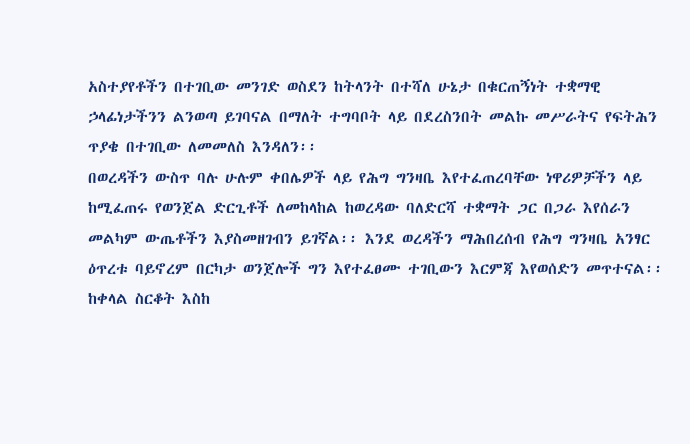አስተያየቶችን በተገቢው መንገድ ወስደን ከትላንት በተሻለ ሁኔታ በቁርጠኝነት ተቋማዊ ኃላፊነታችንን ልንወጣ ይገባናል በማለት ተግባቦት ላይ በደረስንበት መልኩ መሥራትና የፍትሕን ጥያቄ በተገቢው ለመመለስ እንዳለን፡፡
በወረዳችን ውስጥ ባሉ ሁሉም ቀበሌዎች ላይ የሕግ ግንዛቤ እየተፈጠረባቸው ነዋሪዎቻችን ላይ ከሚፈጠሩ የወንጀል ድርጊቶች ለመከላከል ከወረዳው ባለድርሻ ተቋማት ጋር በጋራ እየሰራን መልካም ውጤቶችን እያስመዘገብን ይገኛል፡፡ እንደ ወረዳችን ማሕበረሰብ የሕግ ግንዛቤ አንፃር ዕጥረቱ ባይኖረም በርካታ ወንጀሎች ግን እየተፈፀሙ ተገቢውን እርምጃ እየወሰድን መጥተናል፡፡ ከቀላል ስርቆት እስከ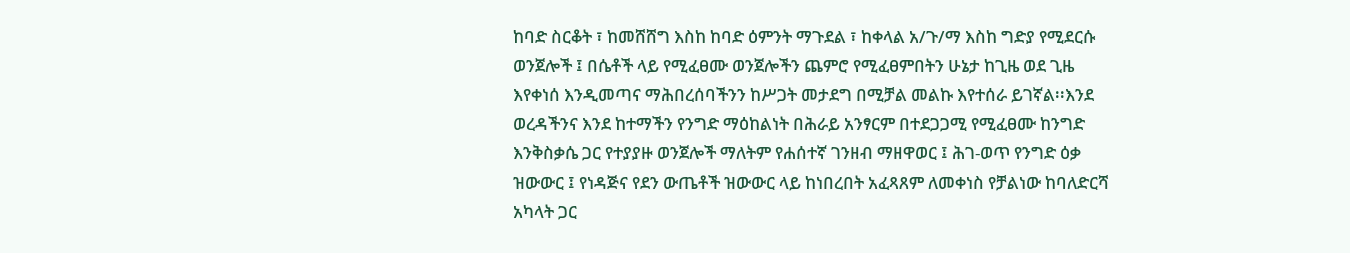ከባድ ስርቆት ፣ ከመሸሸግ እስከ ከባድ ዕምንት ማጉደል ፣ ከቀላል አ/ጉ/ማ እስከ ግድያ የሚደርሱ ወንጀሎች ፤ በሴቶች ላይ የሚፈፀሙ ወንጀሎችን ጨምሮ የሚፈፀምበትን ሁኔታ ከጊዜ ወደ ጊዜ እየቀነሰ እንዲመጣና ማሕበረሰባችንን ከሥጋት መታደግ በሚቻል መልኩ እየተሰራ ይገኛል፡፡እንደ ወረዳችንና እንደ ከተማችን የንግድ ማዕከልነት በሕራይ አንፃርም በተደጋጋሚ የሚፈፀሙ ከንግድ እንቅስቃሴ ጋር የተያያዙ ወንጀሎች ማለትም የሐሰተኛ ገንዘብ ማዘዋወር ፤ ሕገ-ወጥ የንግድ ዕቃ ዝውውር ፤ የነዳጅና የደን ውጤቶች ዝውውር ላይ ከነበረበት አፈጻጸም ለመቀነስ የቻልነው ከባለድርሻ አካላት ጋር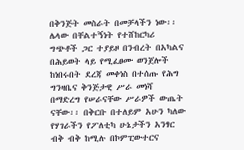በቅንጅት መስራት በመቻላችን ነው፡፡ ሌላው በቸልተኝነት የተሸከርካሪ ግጭቶች ጋር ተያይዞ በንብረት በአካልና በሕይወት ላይ የሚፈፀሙ ወንጀሎች ከነበሩበት ደረጃ መቀነስ በተሰጡ የሕግ ግንዛቤና ቅንጅታዊ ሥራ መነሻ በማድረግ የሠራናቸው ሥራዎች ውጤት ናቸው፡፡ በቅርቡ በተለይም አሁን ካለው የሃገራችን የፖለቲካ ሁኔታችን አንፃር ብቅ ብቅ ከሚሉ በኮምፒውተርና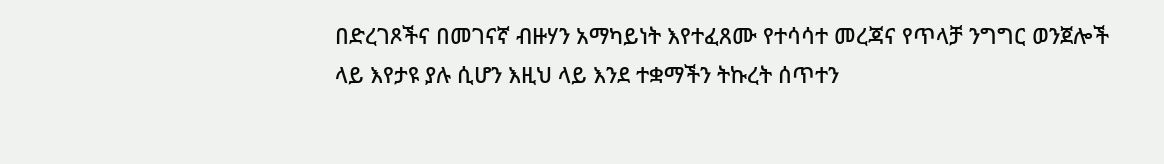በድረገጾችና በመገናኛ ብዙሃን አማካይነት እየተፈጸሙ የተሳሳተ መረጃና የጥላቻ ንግግር ወንጀሎች ላይ እየታዩ ያሉ ሲሆን እዚህ ላይ እንደ ተቋማችን ትኩረት ሰጥተን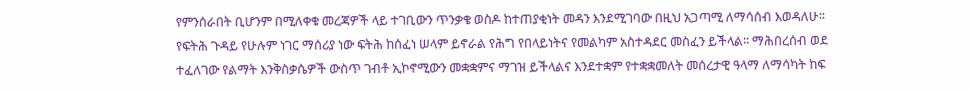የምንሰራበት ቢሆንም በሚለቀቁ መረጃዎች ላይ ተገቢውን ጥንቃቄ ወስዶ ከተጠያቂነት መዳን እንደሚገባው በዚህ አጋጣሚ ለማሳሰብ እወዳለሁ፡፡
የፍትሕ ጉዳይ የሁሉም ነገር ማሰሪያ ነው ፍትሕ ከሰፈነ ሠላም ይኖራል የሕግ የበላይነትና የመልካም አስተዳደር መስፈን ይችላል፡፡ ማሕበረሰብ ወደ ተፈለገው የልማት እንቅስቃሴዎች ውስጥ ገብቶ ኢኮኖሚውን መቋቋምና ማገዝ ይችላልና እንደተቋም የተቋቋመለት መሰረታዊ ዓላማ ለማሳካት ከፍ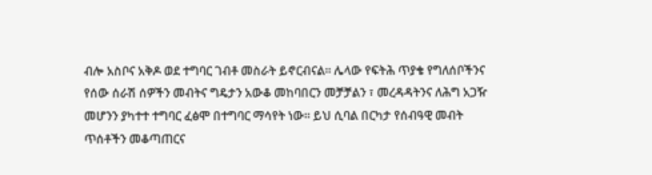ብሎ አስቦና አቅዶ ወደ ተግባር ገብቶ መስራት ይኖርብናል፡፡ ሌላው የፍትሕ ጥያቄ የግለሰቦችንና የሰው ሰራሽ ሰዎችን መብትና ግዴታን አውቆ መከባበርን መቻቻልን ፣ መረዳዳትንና ለሕግ አጋዥ መሆንን ያካተተ ተግባር ፈፅሞ በተግባር ማሳየት ነው፡፡ ይህ ሲባል በርካታ የሰብዓዊ መብት ጥሰቶችን መቆጣጠርና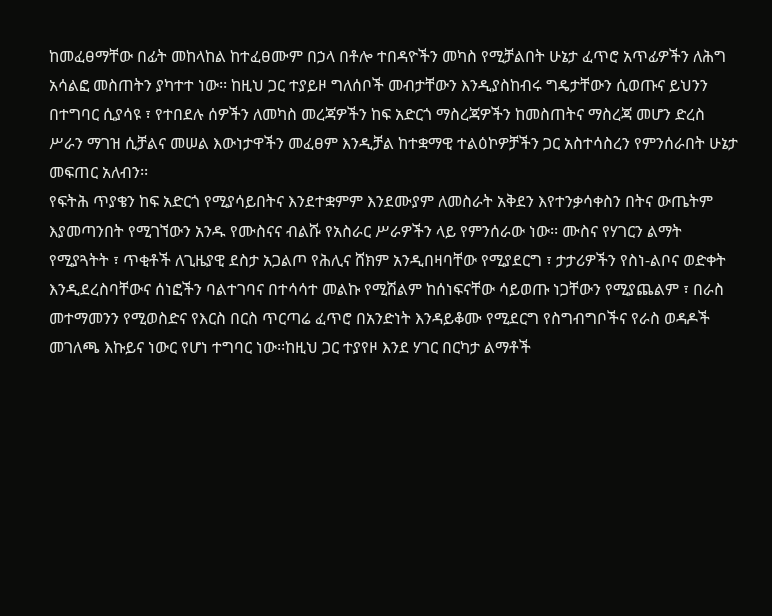ከመፈፀማቸው በፊት መከላከል ከተፈፀሙም በኃላ በቶሎ ተበዳዮችን መካስ የሚቻልበት ሁኔታ ፈጥሮ አጥፊዎችን ለሕግ አሳልፎ መስጠትን ያካተተ ነው፡፡ ከዚህ ጋር ተያይዞ ግለሰቦች መብታቸውን እንዲያስከብሩ ግዴታቸውን ሲወጡና ይህንን በተግባር ሲያሳዩ ፣ የተበደሉ ሰዎችን ለመካስ መረጃዎችን ከፍ አድርጎ ማስረጃዎችን ከመስጠትና ማስረጃ መሆን ድረስ ሥራን ማገዝ ሲቻልና መሠል እውነታዋችን መፈፀም እንዲቻል ከተቋማዊ ተልዕኮዎቻችን ጋር አስተሳስረን የምንሰራበት ሁኔታ መፍጠር አለብን፡፡
የፍትሕ ጥያቄን ከፍ አድርጎ የሚያሳይበትና እንደተቋምም እንደሙያም ለመስራት አቅደን እየተንቃሳቀስን በትና ውጤትም እያመጣንበት የሚገኘውን አንዱ የሙስናና ብልሹ የአስራር ሥራዎችን ላይ የምንሰራው ነው፡፡ ሙስና የሃገርን ልማት የሚያጓትት ፣ ጥቂቶች ለጊዜያዊ ደስታ አጋልጦ የሕሊና ሸክም አንዲበዛባቸው የሚያደርግ ፣ ታታሪዎችን የስነ-ልቦና ወድቀት እንዲደረስባቸውና ሰነፎችን ባልተገባና በተሳሳተ መልኩ የሚሽልም ከሰነፍናቸው ሳይወጡ ነጋቸውን የሚያጨልም ፣ በራስ መተማመንን የሚወስድና የእርስ በርስ ጥርጣሬ ፈጥሮ በአንድነት እንዳይቆሙ የሚደርግ የስግብግቦችና የራስ ወዳዶች መገለጫ እኩይና ነውር የሆነ ተግባር ነው፡፡ከዚህ ጋር ተያየዞ እንደ ሃገር በርካታ ልማቶች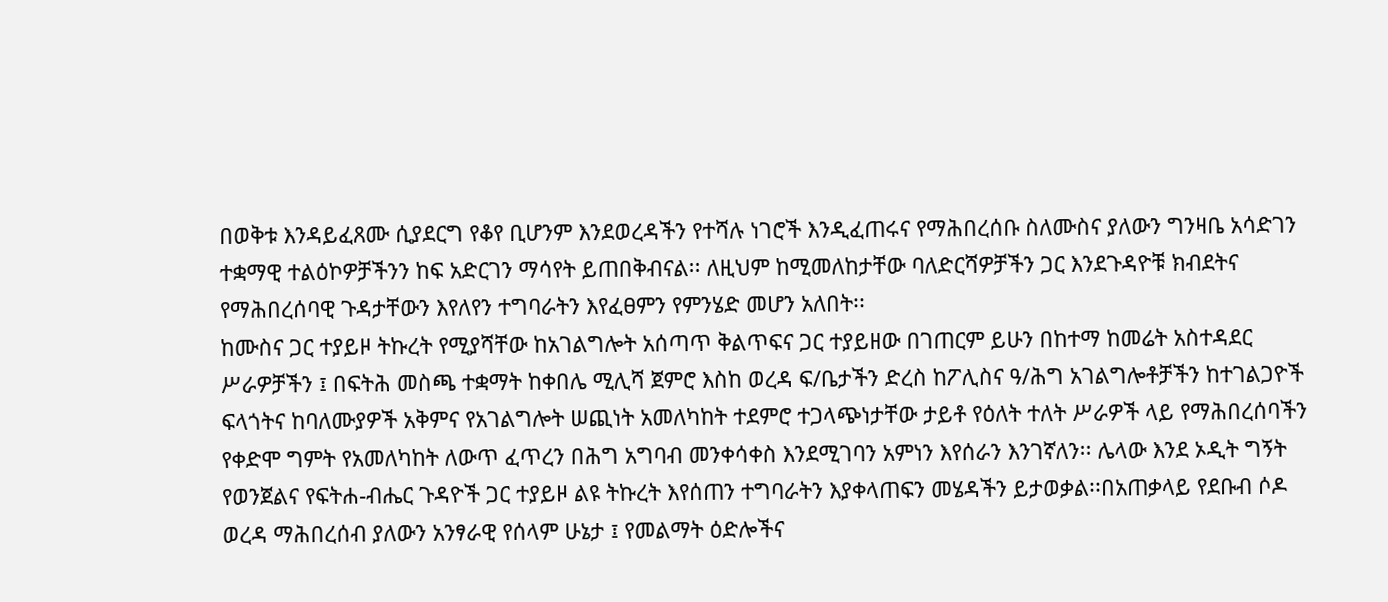በወቅቱ እንዳይፈጸሙ ሲያደርግ የቆየ ቢሆንም እንደወረዳችን የተሻሉ ነገሮች እንዲፈጠሩና የማሕበረሰቡ ስለሙስና ያለውን ግንዛቤ አሳድገን ተቋማዊ ተልዕኮዎቻችንን ከፍ አድርገን ማሳየት ይጠበቅብናል፡፡ ለዚህም ከሚመለከታቸው ባለድርሻዎቻችን ጋር እንደጉዳዮቹ ክብደትና የማሕበረሰባዊ ጉዳታቸውን እየለየን ተግባራትን እየፈፀምን የምንሄድ መሆን አለበት፡፡
ከሙስና ጋር ተያይዞ ትኩረት የሚያሻቸው ከአገልግሎት አሰጣጥ ቅልጥፍና ጋር ተያይዘው በገጠርም ይሁን በከተማ ከመሬት አስተዳደር ሥራዎቻችን ፤ በፍትሕ መስጫ ተቋማት ከቀበሌ ሚሊሻ ጀምሮ እስከ ወረዳ ፍ/ቤታችን ድረስ ከፖሊስና ዓ/ሕግ አገልግሎቶቻችን ከተገልጋዮች ፍላጎትና ከባለሙያዎች አቅምና የአገልግሎት ሠጪነት አመለካከት ተደምሮ ተጋላጭነታቸው ታይቶ የዕለት ተለት ሥራዎች ላይ የማሕበረሰባችን የቀድሞ ግምት የአመለካከት ለውጥ ፈጥረን በሕግ አግባብ መንቀሳቀስ እንደሚገባን አምነን እየሰራን እንገኛለን፡፡ ሌላው እንደ ኦዲት ግኝት የወንጀልና የፍትሐ-ብሔር ጉዳዮች ጋር ተያይዞ ልዩ ትኩረት እየሰጠን ተግባራትን እያቀላጠፍን መሄዳችን ይታወቃል፡፡በአጠቃላይ የደቡብ ሶዶ ወረዳ ማሕበረሰብ ያለውን አንፃራዊ የሰላም ሁኔታ ፤ የመልማት ዕድሎችና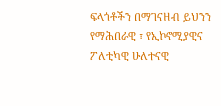ፍላጎቶችን በማገናዘብ ይህንን የማሕበራዊ ፣ የኢኮኖሚያዊና ፖለቲካዊ ሁለተናዊ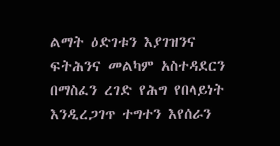ልማት ዕድገቱን እያገዝንና ፍትሕንና መልካም አስተዳደርን በማስፈን ረገድ የሕግ የበላይነት እንዲረጋገጥ ተግተን እየሰራን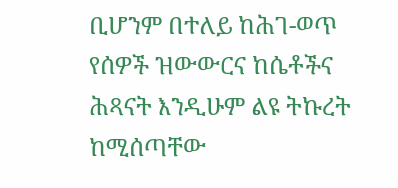ቢሆንም በተለይ ከሕገ-ወጥ የሰዎች ዝውውርና ከሴቶችና ሕጻናት እንዲሁም ልዩ ትኩረት ከሚሰጣቸው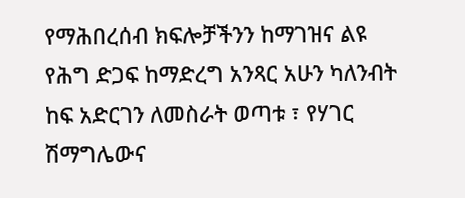የማሕበረሰብ ክፍሎቻችንን ከማገዝና ልዩ የሕግ ድጋፍ ከማድረግ አንጻር አሁን ካለንብት ከፍ አድርገን ለመስራት ወጣቱ ፣ የሃገር ሽማግሌውና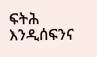ፍትሕ እንዲሰፍንና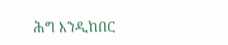ሕግ እንዲከበር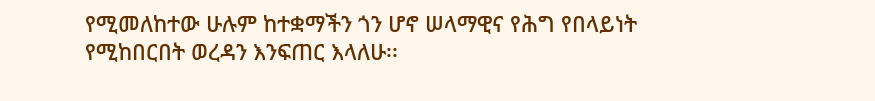የሚመለከተው ሁሉም ከተቋማችን ጎን ሆኖ ሠላማዊና የሕግ የበላይነት የሚከበርበት ወረዳን እንፍጠር እላለሁ፡፡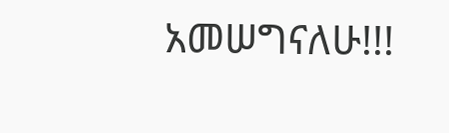አመሠግናለሁ!!!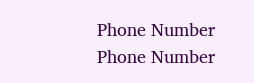Phone Number
Phone Number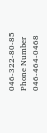046-322-80-85
Phone Number
046-464-0468